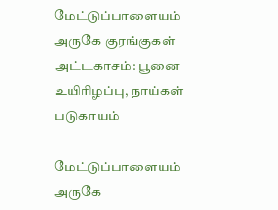மேட்டுப்பாளையம் அருகே குரங்குகள் அட்டகாசம்: பூனை உயிரிழப்பு, நாய்கள் படுகாயம்

மேட்டுப்பாளையம் அருகே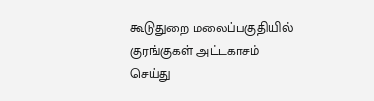கூடுதுறை மலைப்பகுதியில் குரங்குகள் அட்டகாசம் செய்து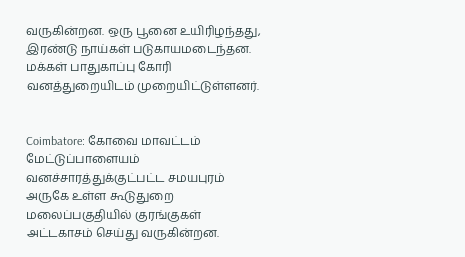வருகின்றன. ஒரு பூனை உயிரிழந்தது, இரண்டு நாய்கள் படுகாயமடைந்தன. மக்கள் பாதுகாப்பு கோரி வனத்துறையிடம் முறையிட்டுள்ளனர்.


Coimbatore: கோவை மாவட்டம் மேட்டுப்பாளையம் வனச்சாரத்துக்குட்பட்ட சமயபுரம் அருகே உள்ள கூடுதுறை மலைப்பகுதியில் குரங்குகள் அட்டகாசம் செய்து வருகின்றன.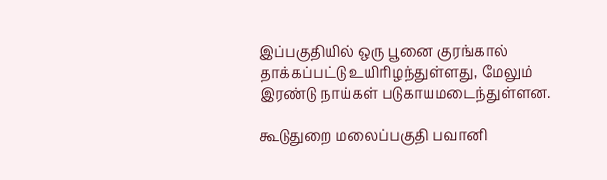இப்பகுதியில் ஒரு பூனை குரங்கால் தாக்கப்பட்டு உயிரிழந்துள்ளது, மேலும் இரண்டு நாய்கள் படுகாயமடைந்துள்ளன.

கூடுதுறை மலைப்பகுதி பவானி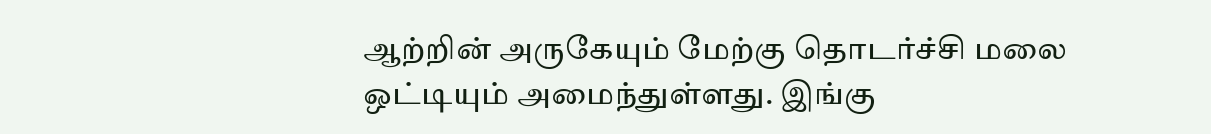ஆற்றின் அருகேயும் மேற்கு தொடர்ச்சி மலை ஒட்டியும் அமைந்துள்ளது. இங்கு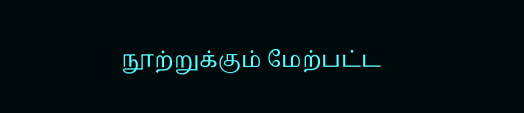நூற்றுக்கும் மேற்பட்ட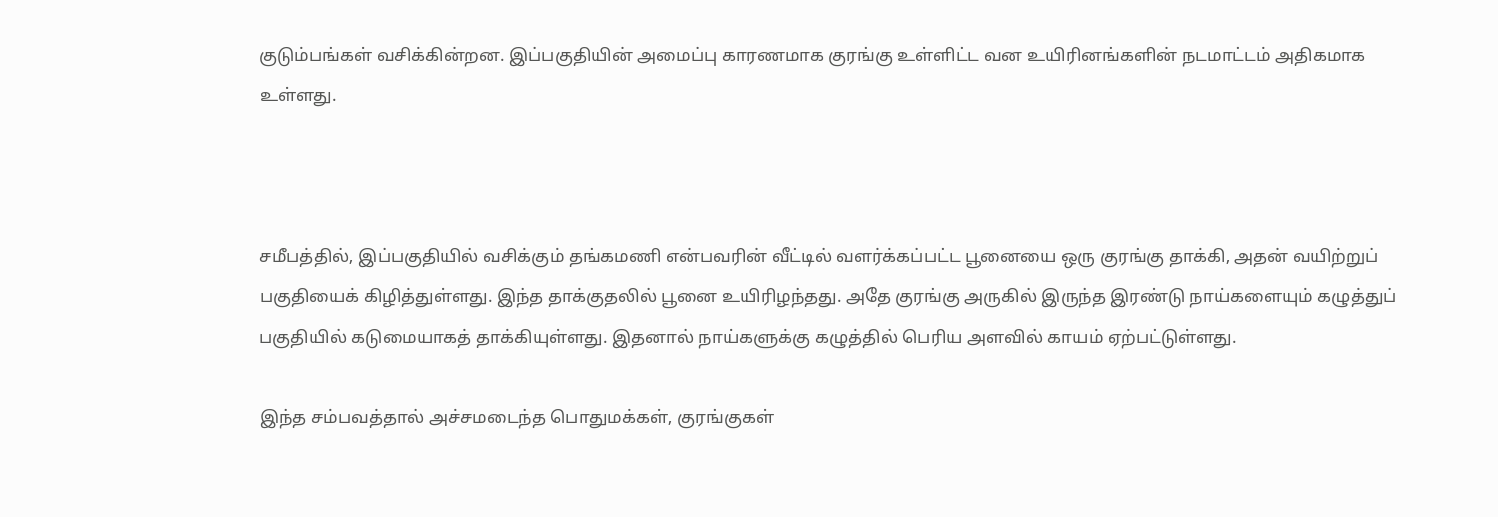குடும்பங்கள் வசிக்கின்றன. இப்பகுதியின் அமைப்பு காரணமாக குரங்கு உள்ளிட்ட வன உயிரினங்களின் நடமாட்டம் அதிகமாக உள்ளது.



சமீபத்தில், இப்பகுதியில் வசிக்கும் தங்கமணி என்பவரின் வீட்டில் வளர்க்கப்பட்ட பூனையை ஒரு குரங்கு தாக்கி, அதன் வயிற்றுப் பகுதியைக் கிழித்துள்ளது. இந்த தாக்குதலில் பூனை உயிரிழந்தது. அதே குரங்கு அருகில் இருந்த இரண்டு நாய்களையும் கழுத்துப் பகுதியில் கடுமையாகத் தாக்கியுள்ளது. இதனால் நாய்களுக்கு கழுத்தில் பெரிய அளவில் காயம் ஏற்பட்டுள்ளது.

இந்த சம்பவத்தால் அச்சமடைந்த பொதுமக்கள், குரங்குகள்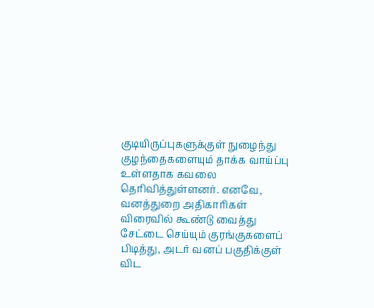குடியிருப்புகளுக்குள் நுழைந்து குழந்தைகளையும் தாக்க வாய்ப்பு உள்ளதாக கவலை தெரிவித்துள்ளனர். எனவே, வனத்துறை அதிகாரிகள் விரைவில் கூண்டு வைத்து சேட்டை செய்யும் குரங்குகளைப் பிடித்து, அடர் வனப் பகுதிக்குள் விட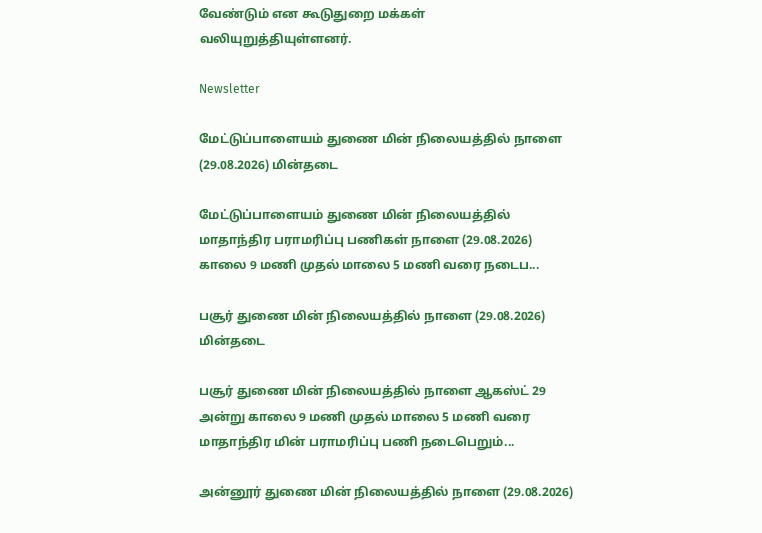வேண்டும் என கூடுதுறை மக்கள் வலியுறுத்தியுள்ளனர்.

Newsletter

மேட்டுப்பாளையம் துணை மின் நிலையத்தில் நாளை (29.08.2026) மின்தடை

மேட்டுப்பாளையம் துணை மின் நிலையத்தில் மாதாந்திர பராமரிப்பு பணிகள் நாளை (29.08.2026) காலை 9 மணி முதல் மாலை 5 மணி வரை நடைப...

பசூர் துணை மின் நிலையத்தில் நாளை (29.08.2026) மின்தடை

பசூர் துணை மின் நிலையத்தில் நாளை ஆகஸ்ட் 29 அன்று காலை 9 மணி முதல் மாலை 5 மணி வரை மாதாந்திர மின் பராமரிப்பு பணி நடைபெறும்...

அன்னூர் துணை மின் நிலையத்தில் நாளை (29.08.2026)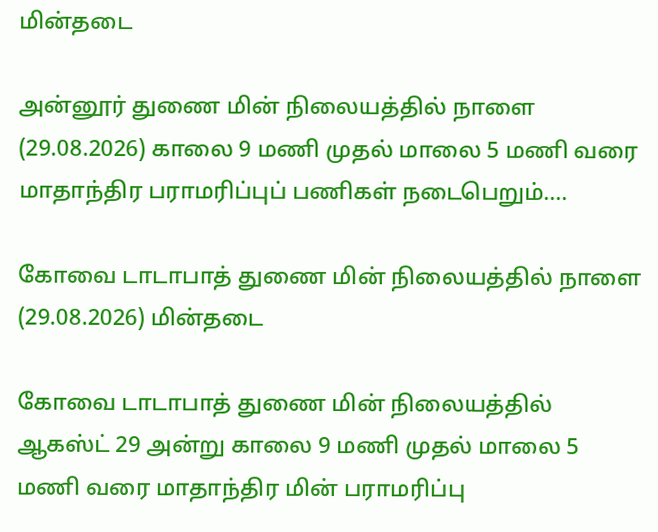மின்தடை

அன்னூர் துணை மின் நிலையத்தில் நாளை (29.08.2026) காலை 9 மணி முதல் மாலை 5 மணி வரை மாதாந்திர பராமரிப்புப் பணிகள் நடைபெறும்....

கோவை டாடாபாத் துணை மின் நிலையத்தில் நாளை (29.08.2026) மின்தடை

கோவை டாடாபாத் துணை மின் நிலையத்தில் ஆகஸ்ட் 29 அன்று காலை 9 மணி முதல் மாலை 5 மணி வரை மாதாந்திர மின் பராமரிப்பு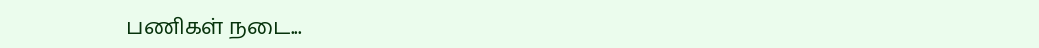பணிகள் நடை...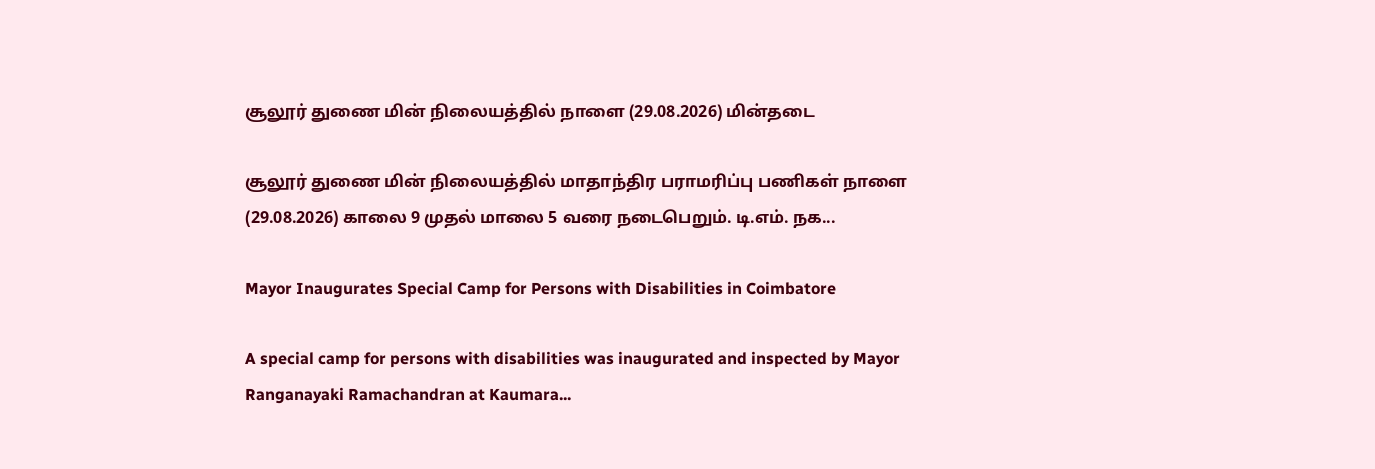சூலூர் துணை மின் நிலையத்தில் நாளை (29.08.2026) மின்தடை

சூலூர் துணை மின் நிலையத்தில் மாதாந்திர பராமரிப்பு பணிகள் நாளை (29.08.2026) காலை 9 முதல் மாலை 5 வரை நடைபெறும். டி.எம். நக...

Mayor Inaugurates Special Camp for Persons with Disabilities in Coimbatore

A special camp for persons with disabilities was inaugurated and inspected by Mayor Ranganayaki Ramachandran at Kaumara...